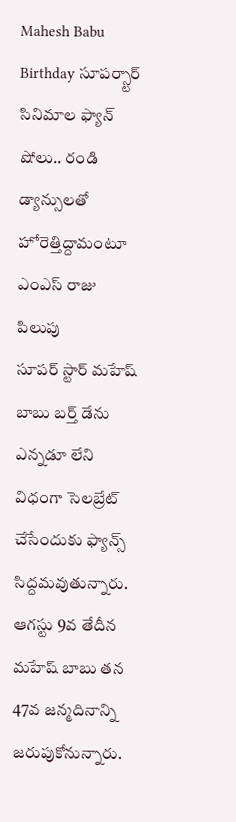Mahesh Babu Birthday సూపర్స్టార్ సినిమాల ఫ్యాన్ షోలు.. రండి డ్యాన్సులతో హోరెత్తిద్దామంటూ ఎంఎస్ రాజు పిలుపు
సూపర్ స్టార్ మహేష్ బాబు బర్త్ డేను ఎన్నడూ లేని విధంగా సెలబ్రేట్ చేసేందుకు ఫ్యాన్స్ సిద్దమవుతున్నారు. ఆగస్టు 9వ తేదీన మహేష్ బాబు తన 47వ జన్మదినాన్ని జరుపుకోనున్నారు.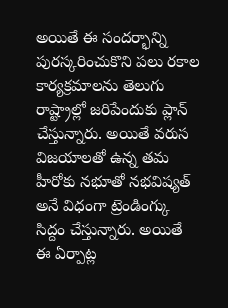అయితే ఈ సందర్భాన్ని పురస్కరించుకొని పలు రకాల కార్యక్రమాలను తెలుగు రాష్ట్రాల్లో జరిపేందుకు ప్లాన్ చేస్తున్నారు. అయితే వరుస విజయాలతో ఉన్న తమ హీరోకు నభూతో నభవిష్యత్ అనే విధంగా ట్రెండింగ్కు సిద్దం చేస్తున్నారు. అయితే ఈ ఏర్పాట్ల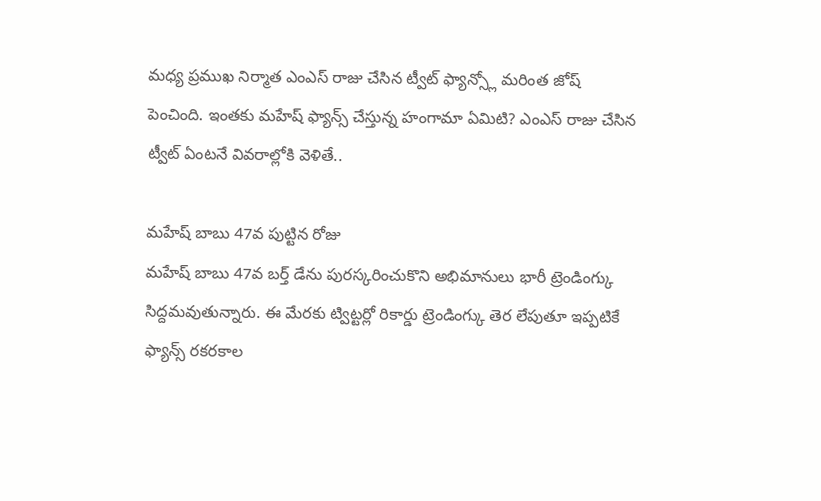మధ్య ప్రముఖ నిర్మాత ఎంఎస్ రాజు చేసిన ట్వీట్ ఫ్యాన్స్లో మరింత జోష్ పెంచింది. ఇంతకు మహేష్ ఫ్యాన్స్ చేస్తున్న హంగామా ఏమిటి? ఎంఎస్ రాజు చేసిన ట్వీట్ ఏంటనే వివరాల్లోకి వెళితే..

మహేష్ బాబు 47వ పుట్టిన రోజు
మహేష్ బాబు 47వ బర్త్ డేను పురస్కరించుకొని అభిమానులు భారీ ట్రెండింగ్కు సిద్దమవుతున్నారు. ఈ మేరకు ట్విట్టర్లో రికార్డు ట్రెండింగ్కు తెర లేపుతూ ఇప్పటికే ఫ్యాన్స్ రకరకాల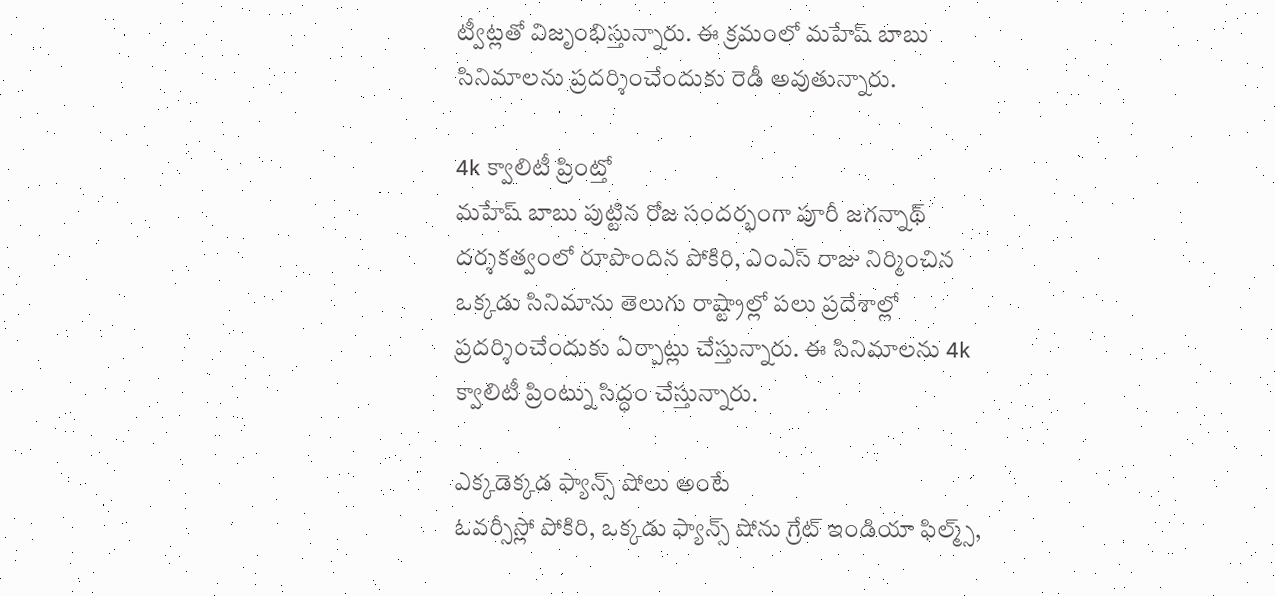ట్వీట్లతో విజృంభిస్తున్నారు. ఈ క్రమంలో మహేష్ బాబు సినిమాలను ప్రదర్శించేందుకు రెడీ అవుతున్నారు.

4k క్వాలిటీ ప్రింట్తో
మహేష్ బాబు పుట్టిన రోజ సందర్భంగా పూరీ జగన్నాథ్ దర్శకత్వంలో రూపొందిన పోకిరి, ఎంఎస్ రాజు నిర్మించిన ఒక్కడు సినిమాను తెలుగు రాష్ట్రాల్లో పలు ప్రదేశాల్లో ప్రదర్శించేందుకు ఏర్పాట్లు చేస్తున్నారు. ఈ సినిమాలను 4k క్వాలిటీ ప్రింట్ను సిద్ధం చేస్తున్నారు.

ఎక్కడెక్కడ ఫ్యాన్స్ షోలు అంటే
ఓవర్సీస్లో పోకిరి, ఒక్కడు ఫ్యాన్స్ షోను గ్రేట్ ఇండియా ఫిల్మ్స్,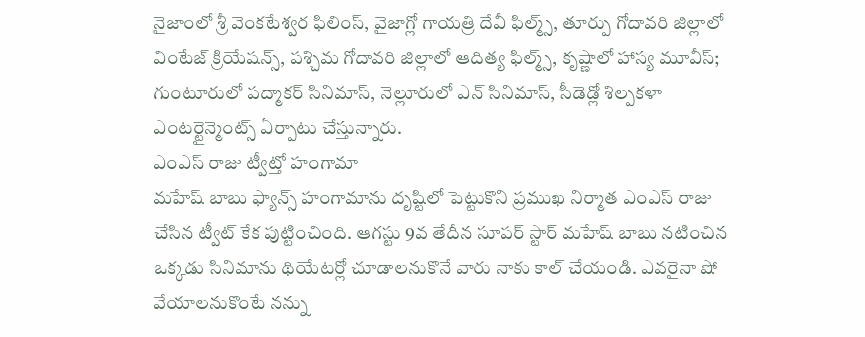నైజాంలో శ్రీ వెంకటేశ్వర ఫిలింస్, వైజాగ్లో గాయత్రి దేవీ ఫిల్మ్స్, తూర్పు గోదావరి జిల్లాలో వింటేజ్ క్రియేషన్స్, పశ్చిమ గోదావరి జిల్లాలో ఆదిత్య ఫిల్మ్స్, కృష్ణాలో హాస్య మూవీస్; గుంటూరులో పద్మాకర్ సినిమాస్, నెల్లూరులో ఎన్ సినిమాస్, సీడెడ్లో శిల్పకళా ఎంటర్టైన్మెంట్స్ ఏర్పాటు చేస్తున్నారు.
ఎంఎస్ రాజు ట్వీట్తో హంగామా
మహేష్ బాబు ఫ్యాన్స్ హంగామాను దృష్టిలో పెట్టుకొని ప్రముఖ నిర్మాత ఎంఎస్ రాజు చేసిన ట్వీట్ కేక పుట్టించింది. ఆగస్టు 9వ తేదీన సూపర్ స్టార్ మహేష్ బాబు నటించిన ఒక్కడు సినిమాను థియేటర్లో చూడాలనుకొనే వారు నాకు కాల్ చేయండి. ఎవరైనా షో వేయాలనుకొంటే నన్ను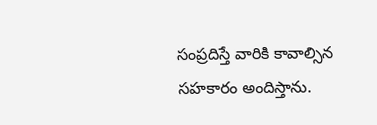సంప్రదిస్తే వారికి కావాల్సిన సహకారం అందిస్తాను.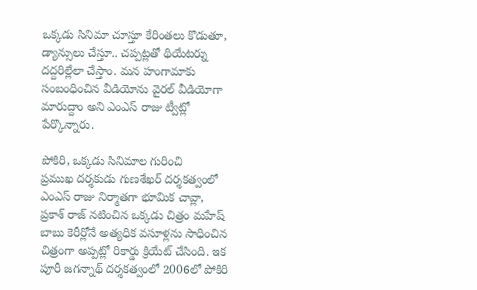ఒక్కడు సినిమా చూస్తూ కేరింతలు కొడుతూ, డ్యాన్సులు చేస్తూ.. చప్పట్లతో థియేటర్ను దద్దరిల్లేలా చేస్తాం. మన హంగామాకు సంబంధించిన వీడియోను వైరల్ వీడియోగా మారుద్దాం అని ఎంఎస్ రాజు ట్వీట్లో పేర్కొన్నారు.

పోకిరి, ఒక్కడు సినిమాల గురించి
ప్రముఖ దర్శకుడు గుణశేఖర్ దర్శకత్వంలో ఎంఎస్ రాజు నిర్మాతగా భూమిక చావ్లా, ప్రకాశ్ రాజ్ నటించిన ఒక్కడు చిత్రం మహేష్ బాబు కెరీర్లోనే అత్యధిక వసూళ్లను సాధించిన చిత్రంగా అప్పట్లో రికార్డు క్రియేట్ చేసింది. ఇక పూరీ జగన్నాథ్ దర్శకత్వంలో 2006లో పోకిరి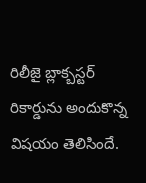రిలీజై బ్లాక్బస్టర్ రికార్డును అందుకొన్న విషయం తెలిసిందే.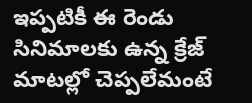ఇప్పటికీ ఈ రెండు సినిమాలకు ఉన్న క్రేజ్ మాటల్లో చెప్పలేమంటే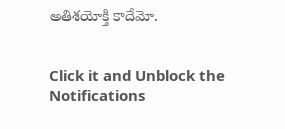అతిశయోక్తి కాదేమో.


Click it and Unblock the Notifications